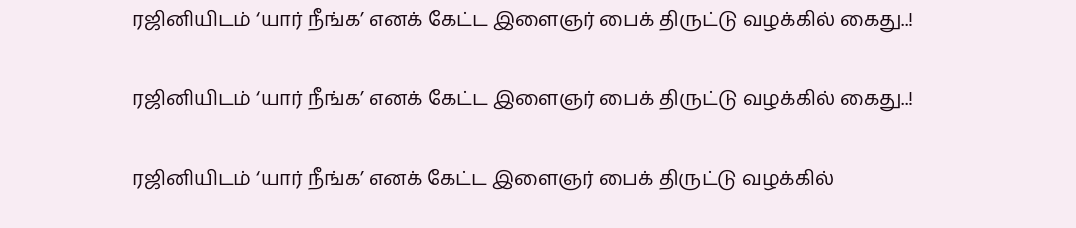ரஜினியிடம் ‘யார் நீங்க’ எனக் கேட்ட இளைஞர் பைக் திருட்டு வழக்கில் கைது..!

ரஜினியிடம் ‘யார் நீங்க’ எனக் கேட்ட இளைஞர் பைக் திருட்டு வழக்கில் கைது..!

ரஜினியிடம் ‘யார் நீங்க’ எனக் கேட்ட இளைஞர் பைக் திருட்டு வழக்கில்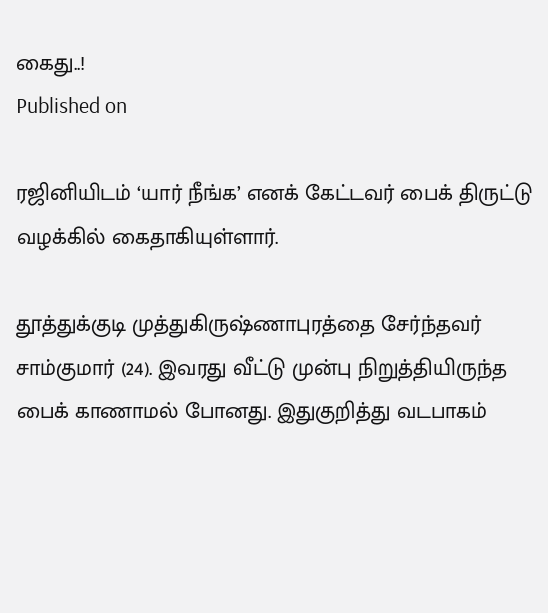கைது..!
Published on

ரஜினியிடம் ‘யார் நீங்க’ எனக் கேட்டவர் பைக் திருட்டு வழக்கில் கைதாகியுள்ளார்.

தூத்துக்குடி முத்துகிருஷ்ணாபுரத்தை சேர்ந்தவர் சாம்குமார் (24). இவரது வீட்டு முன்பு நிறுத்தியிருந்த பைக் காணாமல் போனது. இதுகுறித்து வடபாகம்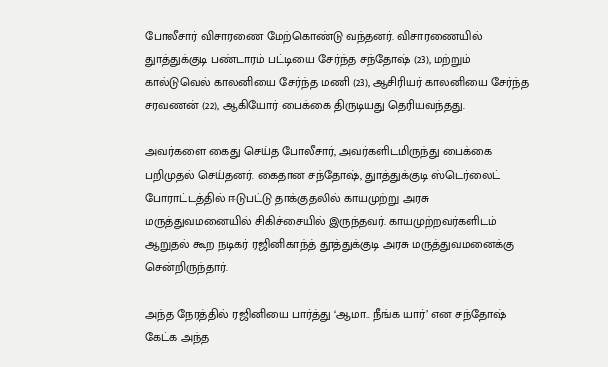போலீசார் விசாரணை மேற்கொண்டு வந்தனர். விசாரணையில் துாத்துக்குடி பண்டாரம் பட்டியை சேர்ந்த சந்தோஷ் (23), மற்றும் கால்டுவெல் காலனியை சேர்ந்த மணி (23), ஆசிரியர் காலனியை சேர்ந்த சரவணன் (22), ஆகியோர் பைக்கை திருடியது தெரியவந்தது.

அவர்களை கைது செய்த போலீசார், அவர்களிடமிருந்து பைக்கை பறிமுதல் செய்தனர். கைதான சந்தோஷ், துாத்துக்குடி ஸ்டெர்லைட் போராட்டத்தில் ஈடுபட்டு தாக்குதலில் காயமுற்று அரசு மருத்துவமனையில் சிகிச்சையில் இருந்தவர். காயமுற்றவர்களிடம் ஆறுதல் கூற நடிகர் ரஜினிகாந்த் தூத்துக்குடி அரசு மருத்துவமனைக்கு சென்றிருந்தார்.

அந்த நேரத்தில் ரஜினியை பார்த்து ‘ஆமா.. நீங்க யார்’ என சந்தோஷ் கேட்க அந்த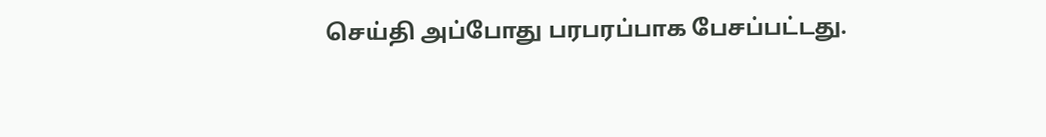செய்தி அப்போது பரபரப்பாக பேசப்பட்டது.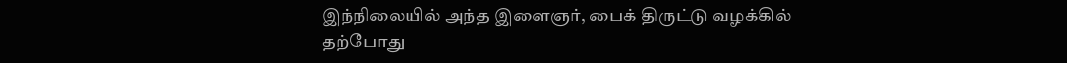இந்நிலையில் அந்த இளைஞர், பைக் திருட்டு வழக்கில் தற்போது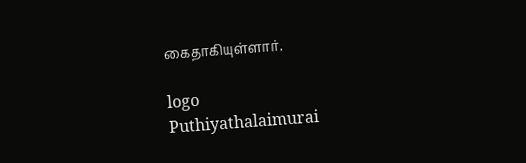கைதாகியுள்ளார்.

logo
Puthiyathalaimurai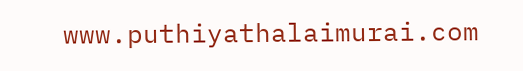www.puthiyathalaimurai.com